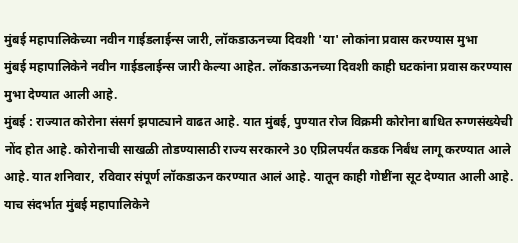मुंबई महापालिकेच्या नवीन गाईडलाईन्स जारी, लॉकडाऊनच्या दिवशी 'या' लोकांना प्रवास करण्यास मुभा
मुंबई महापालिकेने नवीन गाईडलाईन्स जारी केल्या आहेत. लॉकडाऊनच्या दिवशी काही घटकांना प्रवास करण्यास मुभा देण्यात आली आहे.
मुंबई : राज्यात कोरोना संसर्ग झपाट्याने वाढत आहे. यात मुंबई, पुण्यात रोज विक्रमी कोरोना बाधित रुग्णसंख्येची नोंद होत आहे. कोरोनाची साखळी तोडण्यासाठी राज्य सरकारने 30 एप्रिलपर्यंत कडक निर्बंध लागू करण्यात आले आहे. यात शनिवार, रविवार संपूर्ण लॉकडाऊन करण्यात आलं आहे. यातून काही गोष्टींना सूट देण्यात आली आहे. याच संदर्भात मुंबई महापालिकेने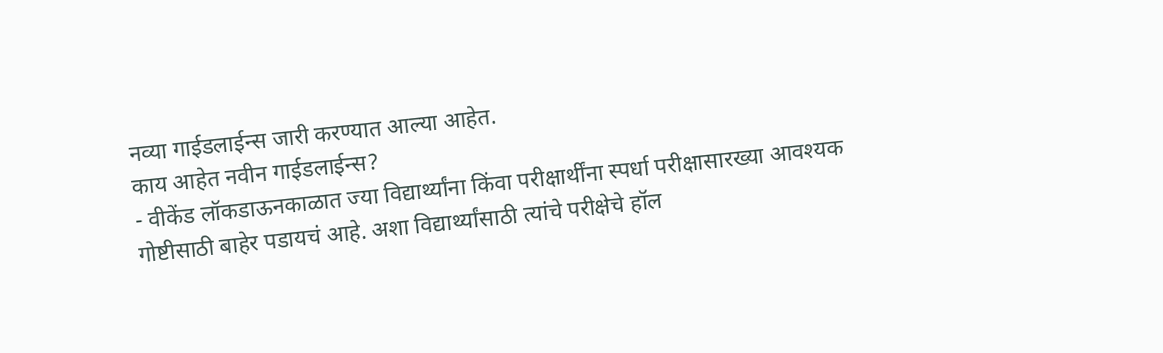नव्या गाईडलाईन्स जारी करण्यात आल्या आहेत.
काय आहेत नवीन गाईडलाईन्स?
- वीकेंड लॉकडाऊनकाळात ज्या विद्यार्थ्यांना किंवा परीक्षार्थींना स्पर्धा परीक्षासारख्या आवश्यक गोष्टीसाठी बाहेर पडायचं आहे. अशा विद्यार्थ्यांसाठी त्यांचे परीक्षेचे हॉल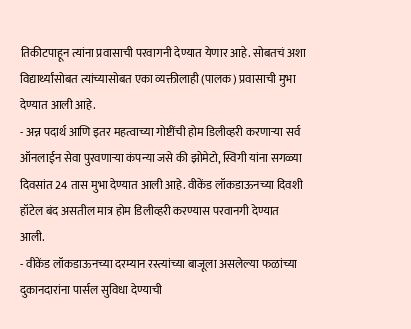तिकीटपाहून त्यांना प्रवासाची परवागनी देण्यात येणार आहे. सोबतचं अशा विद्यार्थ्यांसोबत त्यांच्यासोबत एका व्यक्तीलाही (पालक) प्रवासाची मुभा देण्यात आली आहे.
- अन्न पदार्थ आणि इतर महत्वाच्या गोष्टींची होम डिलीव्हरी करणाऱ्या सर्व ऑनलाईन सेवा पुरवणाऱ्या कंपन्या जसे की झोमेटो, स्विगी यांना सगळ्या दिवसांत 24 तास मुभा देण्यात आली आहे. वीकेंड लॉकडाऊनच्या दिवशी हॉटेल बंद असतील मात्र होम डिलीव्हरी करण्यास परवानगी देण्यात आली.
- वीकेंड लॉकडाऊनच्या दरम्यान रस्त्यांच्या बाजूला असलेल्या फळांच्या दुकानदारांना पार्सल सुविधा देण्याची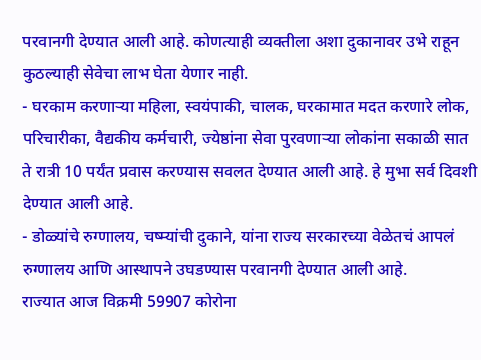परवानगी देण्यात आली आहे. कोणत्याही व्यक्तीला अशा दुकानावर उभे राहून कुठल्याही सेवेचा लाभ घेता येणार नाही.
- घरकाम करणाऱ्या महिला, स्वयंपाकी, चालक, घरकामात मदत करणारे लोक, परिचारीका, वैद्यकीय कर्मचारी, ज्येष्ठांना सेवा पुरवणाऱ्या लोकांना सकाळी सात ते रात्री 10 पर्यंत प्रवास करण्यास सवलत देण्यात आली आहे. हे मुभा सर्व दिवशी देण्यात आली आहे.
- डोळ्यांचे रुग्णालय, चष्म्यांची दुकाने, यांना राज्य सरकारच्या वेळेतचं आपलं रुग्णालय आणि आस्थापने उघडण्यास परवानगी देण्यात आली आहे.
राज्यात आज विक्रमी 59907 कोरोना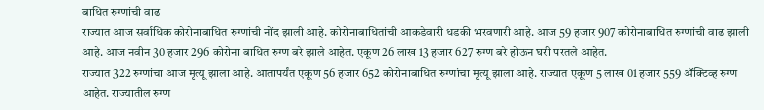बाधित रुग्णांची वाढ
राज्यात आज सर्वाधिक कोरोनाबाधित रुग्णांची नोंद झाली आहे. कोरोनाबाधितांची आकडेवारी धडकी भरवणारी आहे. आज 59 हजार 907 कोरोनाबाधित रुग्णांची वाढ झाली आहे. आज नवीन 30 हजार 296 कोरोना बाधित रुग्ण बरे झाले आहेत. एकूण 26 लाख 13 हजार 627 रुग्ण बरे होऊन घरी परतले आहेत.
राज्यात 322 रुग्णांचा आज मृत्यू झाला आहे. आतापर्यंत एकूण 56 हजार 652 कोरोनाबाधित रुग्णांचा मृत्यू झाला आहे. राज्यात एकूण 5 लाख 01 हजार 559 ॲक्टिव्ह रुग्ण आहेत. राज्यातील रुग्ण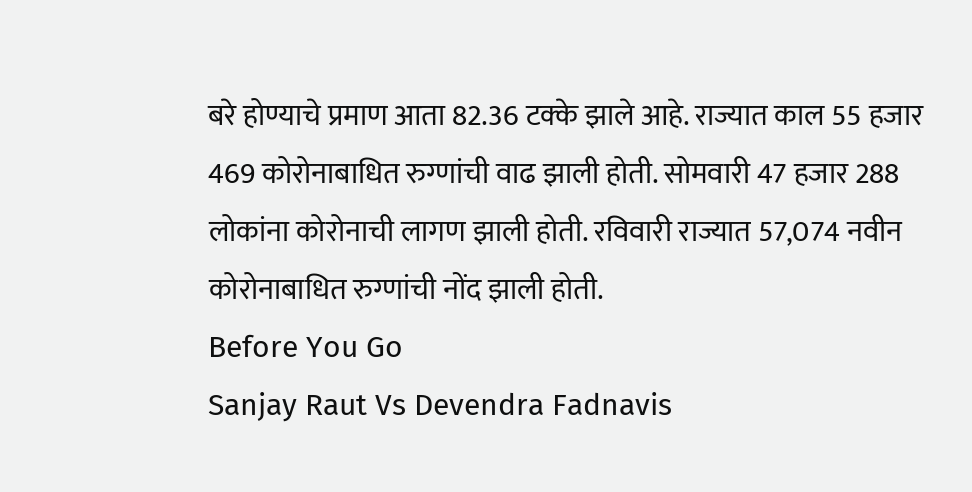बरे होण्याचे प्रमाण आता 82.36 टक्के झाले आहे. राज्यात काल 55 हजार 469 कोरोनाबाधित रुग्णांची वाढ झाली होती. सोमवारी 47 हजार 288 लोकांना कोरोनाची लागण झाली होती. रविवारी राज्यात 57,074 नवीन कोरोनाबाधित रुग्णांची नोंद झाली होती.
Before You Go
Sanjay Raut Vs Devendra Fadnavis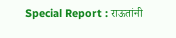Special Report : राऊतांनी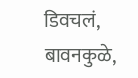डिवचलं, बावनकुळे,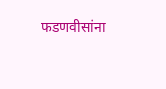फडणवीसांना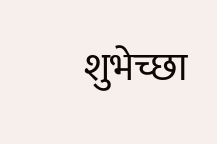शुभेच्छा